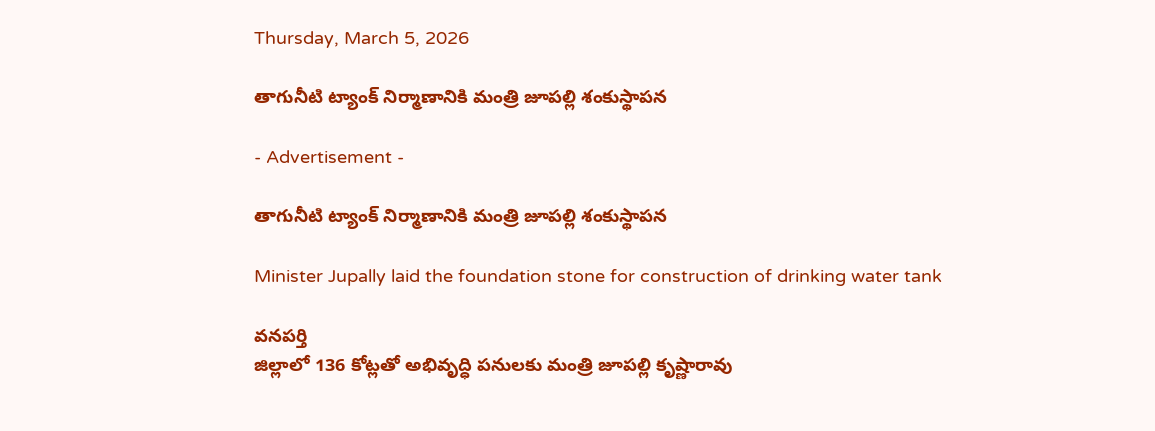Thursday, March 5, 2026

తాగునీటి ట్యాంక్ నిర్మాణానికి మంత్రి జూపల్లి శంకుస్థాపన

- Advertisement -

తాగునీటి ట్యాంక్ నిర్మాణానికి మంత్రి జూపల్లి శంకుస్థాపన

Minister Jupally laid the foundation stone for construction of drinking water tank

వనపర్తి
జిల్లాలో 136 కోట్లతో అభివృద్ధి పనులకు మంత్రి జూపల్లి కృష్ణారావు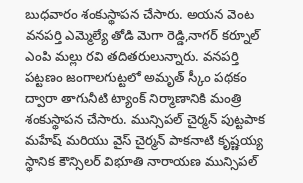బుధవారం శంకుస్థాపన చేసారు. అయన వెంట వనపర్తి ఎమ్మెల్యే తోడి మెగా రెడ్డి,నాగర్ కర్నూల్ ఎంపి మల్లు రవి తదితరులున్నారు. వనపర్తి పట్టణం జంగాలగుట్టలో అమృత్ స్కీం పథకం ద్వారా తాగునీటి ట్యాంక్ నిర్మాణానికి మంత్రి  శంకుస్థాపన చేసారు. మున్సిపల్ చైర్మన్ పుట్టపాక మహేష్ మరియు వైస్ చైర్మన్ పాకనాటి కృష్ణయ్య స్థానిక కౌన్సిలర్ విభూతి నారాయణ మున్సిపల్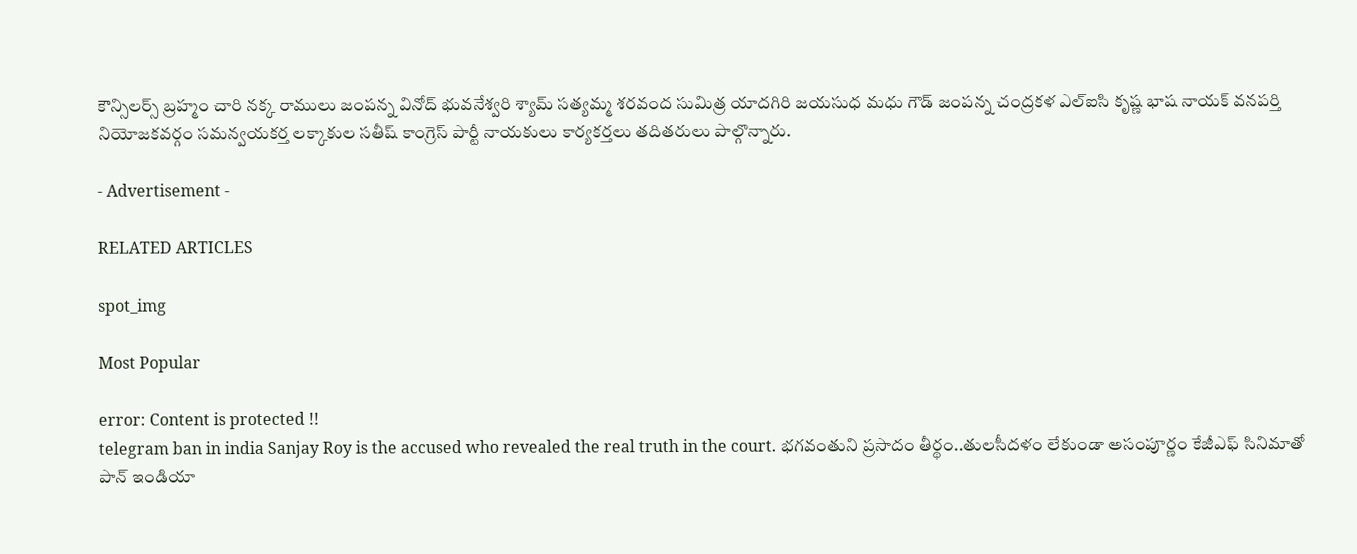కౌన్సిలర్స్ బ్రహ్మం చారి నక్క రాములు జంపన్న వినోద్ భువనేశ్వరి శ్యామ్ సత్యమ్మ శరవంద సుమిత్ర యాదగిరి జయసుధ మధు గౌడ్ జంపన్న చంద్రకళ ఎల్ఐసి కృష్ణ భాష నాయక్ వనపర్తి నియోజకవర్గం సమన్వయకర్త లక్కాకుల సతీష్ కాంగ్రెస్ పార్టీ నాయకులు కార్యకర్తలు తదితరులు పాల్గొన్నారు.

- Advertisement -

RELATED ARTICLES

spot_img

Most Popular

error: Content is protected !!
telegram ban in india Sanjay Roy is the accused who revealed the real truth in the court. భగవంతుని ప్రసాదం తీర్థం..తులసీదళం లేకుండా అసంపూర్ణం కేజీఎఫ్ సినిమాతో పాన్ ఇండియా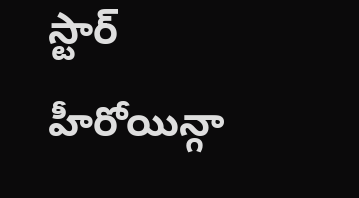స్టార్ హీరోయిన్గా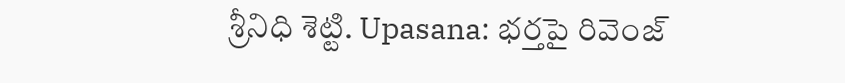శ్రీనిధి శెట్టి. Upasana: భర్తపై రివెంజ్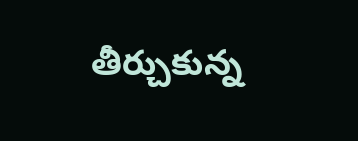తీర్చుకున్న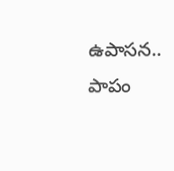ఉపాసన.. పాపం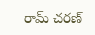రామ్ చరణ్